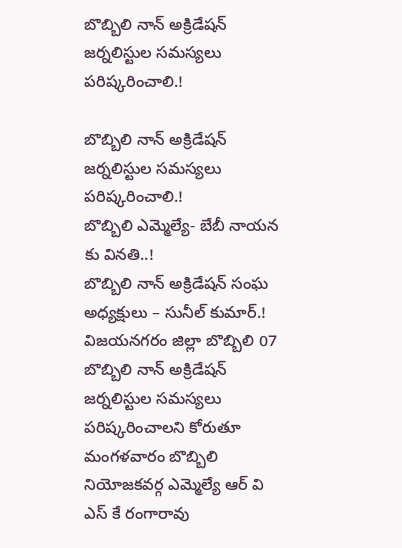బొబ్బిలి నాన్ అక్రిడేషన్ జర్నలిస్టుల సమస్యలు పరిష్కరించాలి.!

బొబ్బిలి నాన్ అక్రిడేషన్ జర్నలిస్టుల సమస్యలు పరిష్కరించాలి.!
బొబ్బిలి ఎమ్మెల్యే- బేబీ నాయన కు వినతి..!
బొబ్బిలి నాన్ అక్రిడేషన్ సంఘ అధ్యక్షులు – సునీల్ కుమార్.!
విజయనగరం జిల్లా బొబ్బిలి 07
బొబ్బిలి నాన్ అక్రిడేషన్ జర్నలిస్టుల సమస్యలు పరిష్కరించాలని కోరుతూ మంగళవారం బొబ్బిలి నియోజకవర్గ ఎమ్మెల్యే ఆర్ వి ఎస్ కే రంగారావు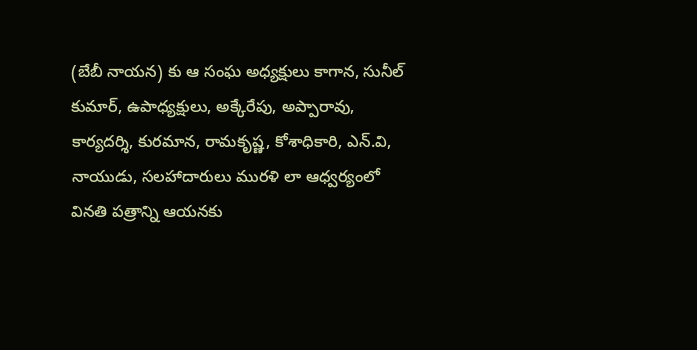(బేబీ నాయన) కు ఆ సంఘ అధ్యక్షులు కాగాన, సునీల్ కుమార్, ఉపాధ్యక్షులు, అక్కేరేపు, అప్పారావు, కార్యదర్శి, కురమాన, రామకృష్ణ, కోశాధికారి, ఎన్.వి, నాయుడు, సలహాదారులు మురళి లా ఆధ్వర్యంలో వినతి పత్రాన్ని ఆయనకు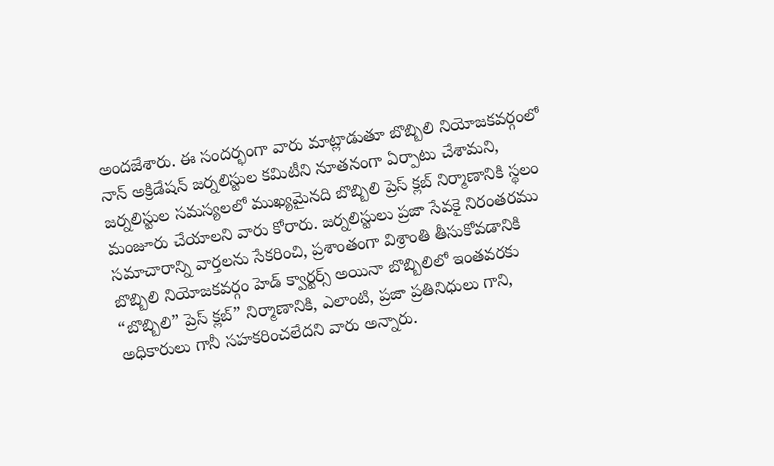అందజేశారు. ఈ సందర్భంగా వారు మాట్లాడుతూ బొబ్బిలి నియోజకవర్గంలో నాన్ అక్రిడేషన్ జర్నలిస్టుల కమిటీని నూతనంగా ఏర్పాటు చేశామని, జర్నలిస్టుల సమస్యలలో ముఖ్యమైనది బొబ్బిలి ప్రెస్ క్లబ్ నిర్మాణానికి స్థలం మంజూరు చేయాలని వారు కోరారు. జర్నలిస్టులు ప్రజా సేవకై నిరంతరము సమాచారాన్ని వార్తలను సేకరించి, ప్రశాంతంగా విశ్రాంతి తీసుకోవడానికి బొబ్బిలి నియోజకవర్గం హెడ్ క్వార్టర్స్ అయినా బొబ్బిలిలో ఇంతవరకు “బొబ్బిలి” ప్రెస్ క్లబ్” నిర్మాణానికి, ఎలాంటి, ప్రజా ప్రతినిధులు గాని, అధికారులు గానీ సహకరించలేదని వారు అన్నారు.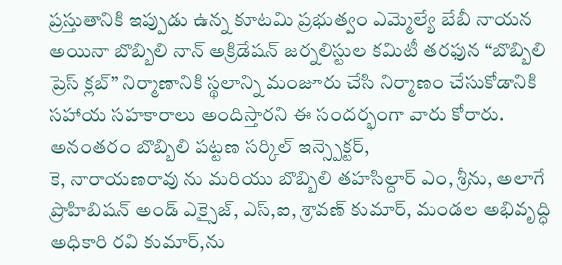ప్రస్తుతానికి ఇప్పుడు ఉన్న కూటమి ప్రభుత్వం ఎమ్మెల్యే బేబీ నాయన అయినా బొబ్బిలి నాన్ అక్రిడేషన్ జర్నలిస్టుల కమిటీ తరఫున “బొబ్బిలి ప్రెస్ క్లబ్” నిర్మాణానికి స్థలాన్ని మంజూరు చేసి నిర్మాణం చేసుకోడానికి సహాయ సహకారాలు అందిస్తారని ఈ సందర్భంగా వారు కోరారు. అనంతరం బొబ్బిలి పట్టణ సర్కిల్ ఇన్స్పెక్టర్,
కె, నారాయణరావు ను మరియు బొబ్బిలి తహసిల్దార్ ఎం, శ్రీను, అలాగే ప్రొహిబిషన్ అండ్ ఎక్సైజ్, ఎస్,ఐ, శ్రావణ్ కుమార్, మండల అభివృద్ధి అధికారి రవి కుమార్,ను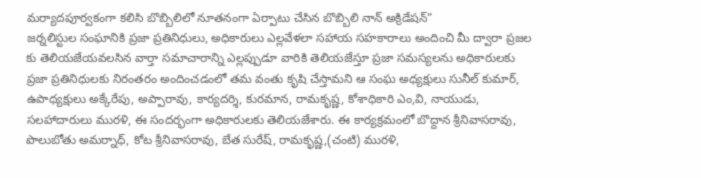మర్యాదపూర్వకంగా కలిసి బొబ్బిలిలో నూతనంగా ఏర్పాటు చేసిన బొబ్బిలి నాన్ అక్రిడేషన్”
జర్నలిస్టుల సంఘానికి ప్రజా ప్రతినిధులు, అధికారులు ఎల్లవేళలా సహాయ సహకారాలు అందించి మీ ద్వారా ప్రజల కు తెలియజేయవలసిన వార్తా సమాచారాన్ని ఎల్లప్పుడూ వారికి తెలియజేస్తూ ప్రజా సమస్యలను అధికారులకు ప్రజా ప్రతినిధులకు నిరంతరం అందించడంలో తమ వంతు కృషి చేస్తామని ఆ సంఘ అధ్యక్షులు సునీల్ కుమార్, ఉపాధ్యక్షులు అక్కేరేపు, అప్పారావు, కార్యదర్శి, కురమాన, రామకృష్ణ, కోశాధికారి ఎం,వి, నాయుడు, సలహాదారులు మురళి, ఈ సందర్భంగా అధికారులకు తెలియజేశారు. ఈ కార్యక్రమంలో బొద్దాన శ్రీనివాసరావు, పొలుబోతు అమర్నాధ్, కోట శ్రీనివాసరావు, బేత సురేష్, రామకృష్ణ,(చంటి) మురళి,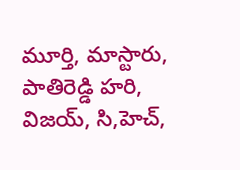మూర్తి, మాస్టారు, పాతిరెడ్డి హరి, విజయ్, సి,హెచ్,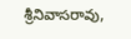శ్రీనివాసరావు,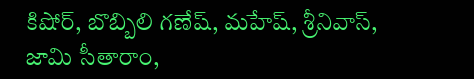కిషోర్, బొబ్బిలి గణేష్, మహేష్, శ్రీనివాస్, జామి సీతారాం,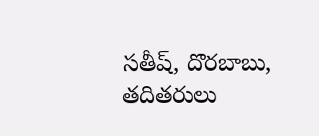సతీష్, దొరబాబు, తదితరులు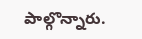పాల్గొన్నారు.